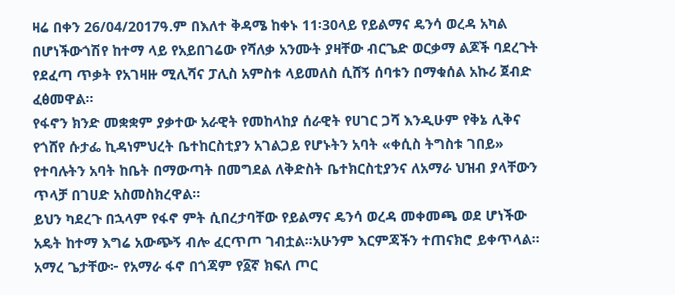ዛሬ በቀን 26/04/2017ዓ.ም በእለተ ቅዳሜ ከቀኑ 11፡30ላይ የይልማና ዴንሳ ወረዳ አካል በሆነችውጎሽየ ከተማ ላይ የአይበገሬው የሻለቃ አንሙት ያዛቸው ብርጌድ ወርቃማ ልጆች ባደረጉት የደፈጣ ጥቃት የአገዛዙ ሚሊሻና ፓሊስ አምስቱ ላይመለስ ሲሸኝ ሰባቱን በማቁሰል አኩሪ ጀብድ ፈፅመዋል።
የፋኖን ክንድ መቋቋም ያቃተው አራዊት የመከላከያ ሰራዊት የሀገር ጋሻ እንዲሁም የቅኔ ሊቅና የጎሸየ ሱታፌ ኪዳነምህረት ቤተከርስቲያን አገልጋይ የሆኑትን አባት «ቀሲስ ትግስቱ ገበይ» የተባሉትን አባት ከቤት በማውጣት በመግደል ለቅድስት ቤተክርስቲያንና ለአማራ ህዝብ ያላቸውን ጥላቻ በገሀድ አስመስክረዋል።
ይህን ካደረጉ በኋላም የፋኖ ምት ሲበረታባቸው የይልማና ዴንሳ ወረዳ መቀመጫ ወደ ሆነችው አዴት ከተማ እግሬ አውጭኝ ብሎ ፈርጥጦ ገብቷል።አሁንም እርምጃችን ተጠናክሮ ይቀጥላል።
አማረ ጌታቸው፦ የአማራ ፋኖ በጎጃም የ፩ኛ ክፍለ ጦር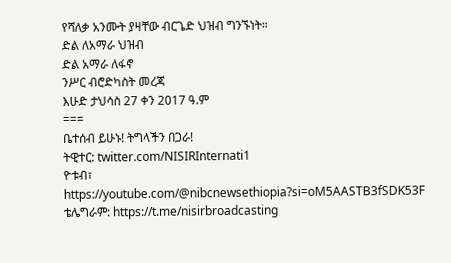የሻለቃ አንሙት ያዛቸው ብርጌድ ህዝብ ግንኙነት።
ድል ለአማራ ህዝብ
ድል አማራ ለፋኖ
ንሥር ብሮድካስት መረጃ
እሁድ ታህሳስ 27 ቀን 2017 ዓ.ም
===
ቤተሰብ ይሁኑ! ትግላችን በጋራ!
ትዊተር: twitter.com/NISIRInternati1
ዮቱብ፣ https://youtube.com/@nibcnewsethiopia?si=oM5AASTB3fSDK53F
ቴሌግራም: https://t.me/nisirbroadcasting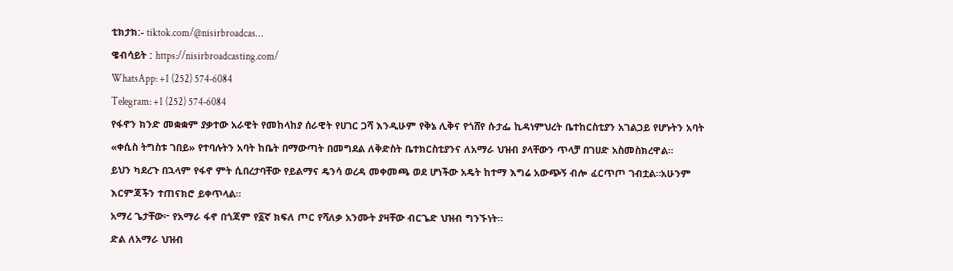ቲክታክ:- tiktok.com/@nisirbroadcas…
ዌብሳይት : https://nisirbroadcasting.com/
WhatsApp: +1 (252) 574‑6084
Telegram: +1 (252) 574‑6084
የፋኖን ክንድ መቋቋም ያቃተው አራዊት የመከላከያ ሰራዊት የሀገር ጋሻ እንዲሁም የቅኔ ሊቅና የጎሸየ ሱታፌ ኪዳነምህረት ቤተከርስቲያን አገልጋይ የሆኑትን አባት «ቀሲስ ትግስቱ ገበይ» የተባሉትን አባት ከቤት በማውጣት በመግደል ለቅድስት ቤተክርስቲያንና ለአማራ ህዝብ ያላቸውን ጥላቻ በገሀድ አስመስክረዋል።
ይህን ካደረጉ በኋላም የፋኖ ምት ሲበረታባቸው የይልማና ዴንሳ ወረዳ መቀመጫ ወደ ሆነችው አዴት ከተማ እግሬ አውጭኝ ብሎ ፈርጥጦ ገብቷል።አሁንም እርምጃችን ተጠናክሮ ይቀጥላል።
አማረ ጌታቸው፦ የአማራ ፋኖ በጎጃም የ፩ኛ ክፍለ ጦር የሻለቃ አንሙት ያዛቸው ብርጌድ ህዝብ ግንኙነት።
ድል ለአማራ ህዝብ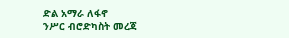ድል አማራ ለፋኖ
ንሥር ብሮድካስት መረጃ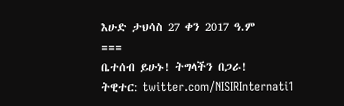እሁድ ታህሳስ 27 ቀን 2017 ዓ.ም
===
ቤተሰብ ይሁኑ! ትግላችን በጋራ!
ትዊተር: twitter.com/NISIRInternati1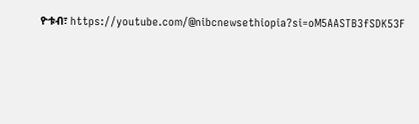ዮቱብ፣ https://youtube.com/@nibcnewsethiopia?si=oM5AASTB3fSDK53F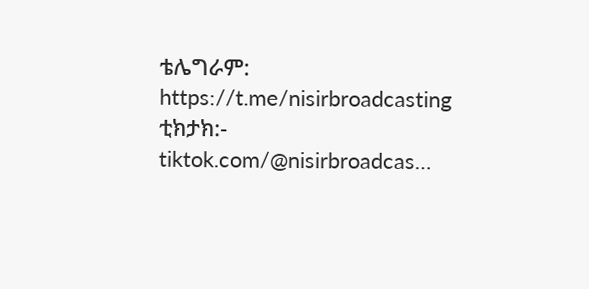ቴሌግራም: https://t.me/nisirbroadcasting
ቲክታክ:- tiktok.com/@nisirbroadcas…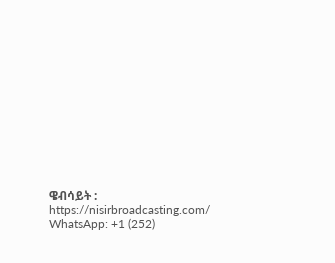ዌብሳይት : https://nisirbroadcasting.com/
WhatsApp: +1 (252)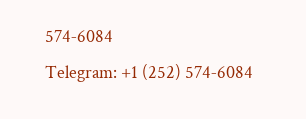574‑6084
Telegram: +1 (252) 574‑6084